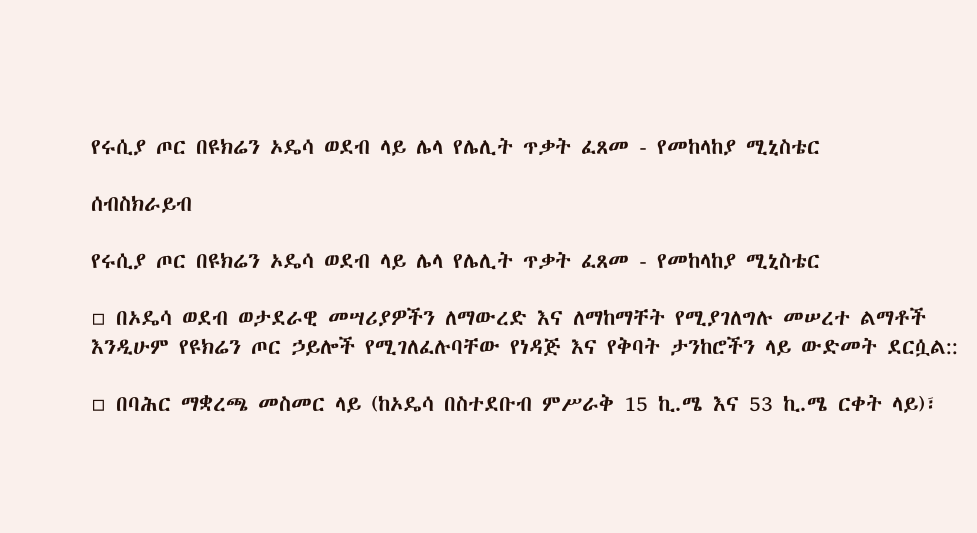የሩሲያ ጦር በዩክሬን ኦዴሳ ወደብ ላይ ሌላ የሌሊት ጥቃት ፈጸመ - የመከላከያ ሚኒስቴር

ሰብስክራይብ

የሩሲያ ጦር በዩክሬን ኦዴሳ ወደብ ላይ ሌላ የሌሊት ጥቃት ፈጸመ - የመከላከያ ሚኒስቴር

▫ በኦዴሳ ወደብ ወታደራዊ መሣሪያዎችን ለማውረድ እና ለማከማቸት የሚያገለግሉ መሠረተ ልማቶች እንዲሁም የዩክሬን ጦር ኃይሎች የሚገለፈሉባቸው የነዳጅ እና የቅባት ታንከሮችን ላይ ውድመት ደርሷል::

▫ በባሕር ማቋረጫ መስመር ላይ (ከኦዴሳ በስተደቡብ ምሥራቅ 15 ኪ.ሜ እና 53 ኪ.ሜ ርቀት ላይ)፣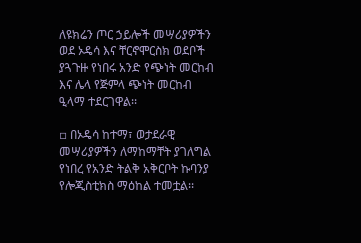ለዩክሬን ጦር ኃይሎች መሣሪያዎችን ወደ ኦዴሳ እና ቸርኖሞርስክ ወደቦች ያጓጉዙ የነበሩ አንድ የጭነት መርከብ እና ሌላ የጅምላ ጭነት መርከብ ዒላማ ተደርገዋል፡፡

▫ በኦዴሳ ከተማ፣ ወታደራዊ መሣሪያዎችን ለማከማቸት ያገለግል የነበረ የአንድ ትልቅ አቅርቦት ኩባንያ የሎጂስቲክስ ማዕከል ተመቷል፡፡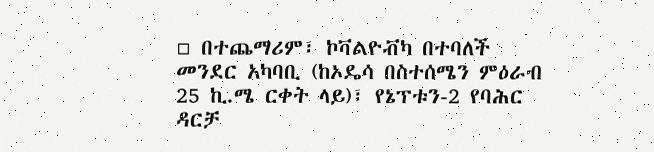▫ በተጨማሪም፣ ኮቫልዮቭካ በተባለች መንደር አካባቢ (ከኦዴሳ በስተሰሜን ምዕራብ 25 ኪ.ሜ ርቀት ላይ)፣ የኔፕቱን-2 የባሕር ዳርቻ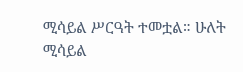ሚሳይል ሥርዓት ተመቷል። ሁለት ሚሳይል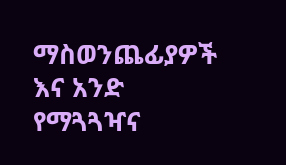ማስወንጨፊያዎች እና አንድ የማጓጓዣና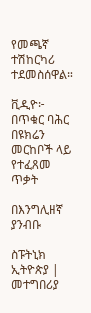የመጫኛ ተሽከርካሪ ተደመስሰዋል።

ቪዲዮ፦ በጥቁር ባሕር በዩክሬን መርከቦች ላይ የተፈጸመ ጥቃት

በእንግሊዘኛ ያንብቡ

ስፑትኒክ ኢትዮጵያ | መተግበሪያ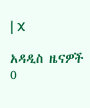| X

አዳዲስ ዜናዎች
0